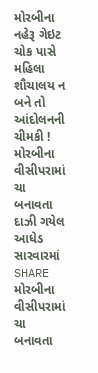મોરબીના નહેરૂ ગેઇટ ચોક પાસે મહિલા શૌચાલય ન બને તો આંદોલનની ચીમકી !
મોરબીના વીસીપરામાં ચા બનાવતા દાઝી ગયેલ આધેડ સારવારમાં
SHARE
મોરબીના વીસીપરામાં ચા બનાવતા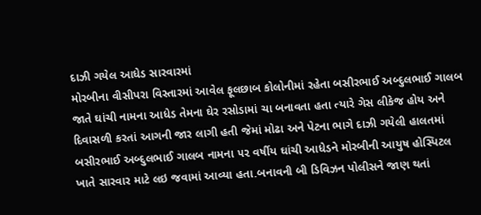દાઝી ગયેલ આધેડ સારવારમાં
મોરબીના વીસીપરા વિસ્તારમાં આવેલ ફૂલછાબ કોલોનીમાં રહેતા બસીરભાઈ અબ્દુલભાઈ ગાલબ જાતે ઘાંચી નામના આધેડ તેમના ઘેર રસોડામાં ચા બનાવતા હતા ત્યારે ગેસ લીકેજ હોય અને દિવાસળી કરતાં આગની જાર લાગી હતી જેમાં મોઢા અને પેટના ભાગે દાઝી ગયેલી હાલતમાં બસીરભાઈ અબ્દુલભાઈ ગાલબ નામના ૫૨ વર્ષીય ઘાંચી આધેડને મોરબીની આયુષ હોસ્પિટલ ખાતે સારવાર માટે લઇ જવામાં આવ્યા હતા.બનાવની બી ડિવિઝન પોલીસને જાણ થતાં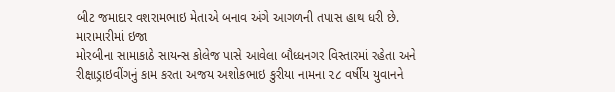બીટ જમાદાર વશરામભાઇ મેતાએ બનાવ અંગે આગળની તપાસ હાથ ધરી છે.
મારામારીમાં ઇજા
મોરબીના સામાકાઠે સાયન્સ કોલેજ પાસે આવેલા બૌધ્ધનગર વિસ્તારમાં રહેતા અને રીક્ષાડ્રાઇવીંગનું કામ કરતા અજય અશોકભાઇ કુરીયા નામના ૨૮ વર્ષીય યુવાનને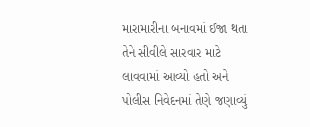મારામારીના બનાવમાં ઈજા થતા તેને સીવીલે સારવાર માટે લાવવામાં આવ્યો હતો અને પોલીસ નિવેદનમાં તેણે જણાવ્યું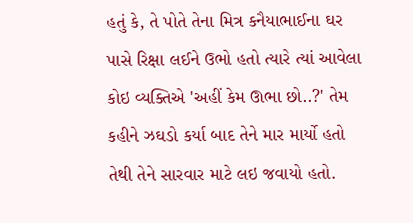હતું કે, તે પોતે તેના મિત્ર કનૈયાભાઈના ઘર પાસે રિક્ષા લઈને ઉભો હતો ત્યારે ત્યાં આવેલા કોઇ વ્યક્તિએ 'અહીં કેમ ઊભા છો..?' તેમ કહીને ઝઘડો કર્યા બાદ તેને માર માર્યો હતો તેથી તેને સારવાર માટે લઇ જવાયો હતો.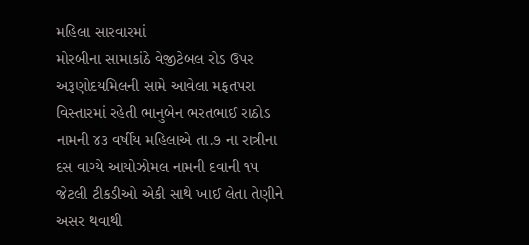મહિલા સારવારમાં
મોરબીના સામાકાંઠે વેજીટેબલ રોડ ઉપર અરૂણોદયમિલની સામે આવેલા મફતપરા વિસ્તારમાં રહેતી ભાનુબેન ભરતભાઈ રાઠોડ નામની ૪૩ વર્ષીય મહિલાએ તા.૭ ના રાત્રીના દસ વાગ્યે આયોઝોમલ નામની દવાની ૧૫ જેટલી ટીકડીઓ એકી સાથે ખાઈ લેતા તેણીને અસર થવાથી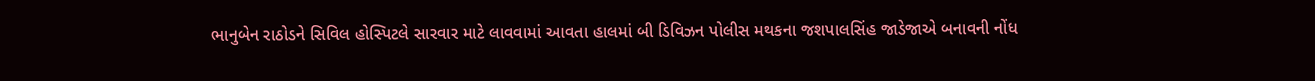ભાનુબેન રાઠોડને સિવિલ હોસ્પિટલે સારવાર માટે લાવવામાં આવતા હાલમાં બી ડિવિઝન પોલીસ મથકના જશપાલસિંહ જાડેજાએ બનાવની નોંધ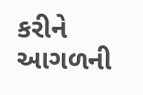કરીને આગળની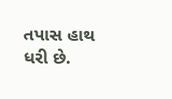તપાસ હાથ ધરી છે.